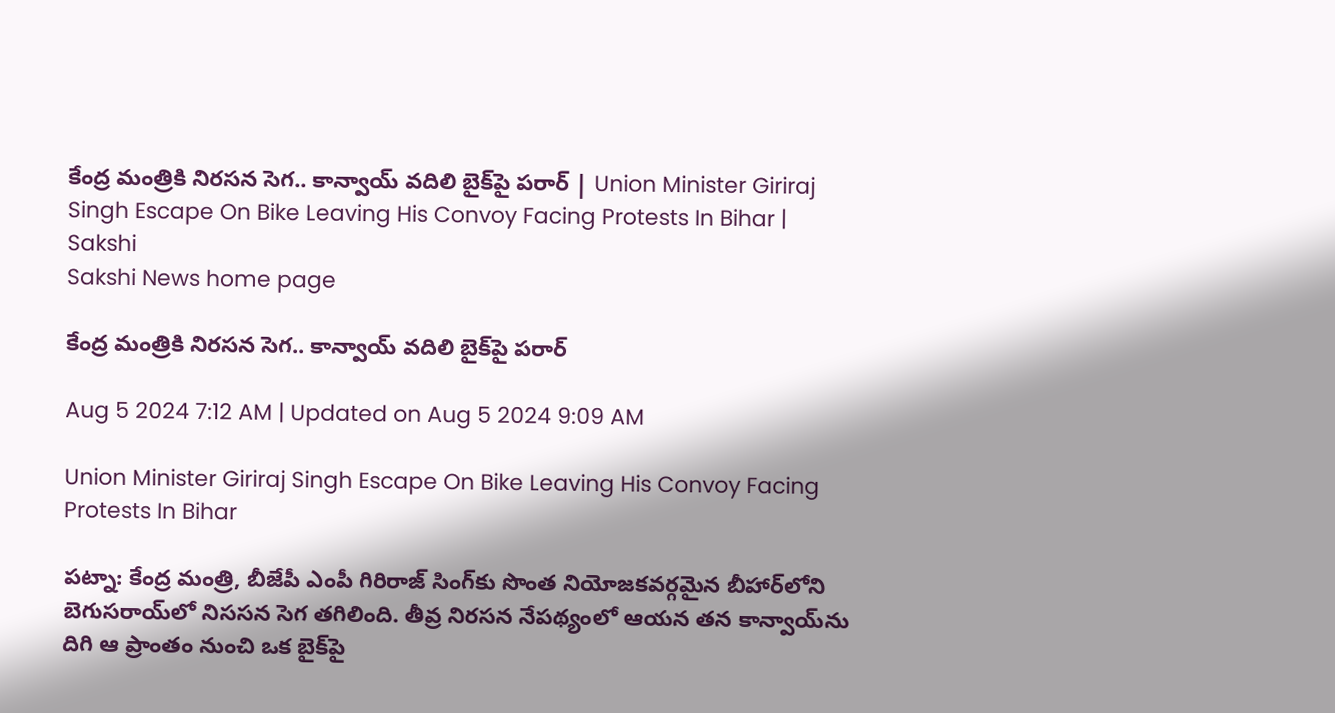కేంద్ర మంత్రికి నిరసన సెగ.. కాన్వాయ్‌ వదిలి బైక్‌పై పరార్‌ | Union Minister Giriraj Singh Escape On Bike Leaving His Convoy Facing Protests In Bihar | Sakshi
Sakshi News home page

కేంద్ర మంత్రికి నిరసన సెగ.. కాన్వాయ్‌ వదిలి బైక్‌పై పరార్‌

Aug 5 2024 7:12 AM | Updated on Aug 5 2024 9:09 AM

Union Minister Giriraj Singh Escape On Bike Leaving His Convoy Facing Protests In Bihar

పట్నా: కేంద్ర మంత్రి, బీజేపీ ఎంపీ గిరిరాజ్‌ సింగ్‌కు సొంత నియోజకవర్గమైన బీహార్‌లోని బెగుసరాయ్‌లో నిససన సెగ తగిలింది. తీవ్ర నిరసన నేపథ్యంలో ఆయన తన కాన్వాయ్‌ను దిగి ఆ ప్రాంతం నుంచి ఒక బైక్‌పై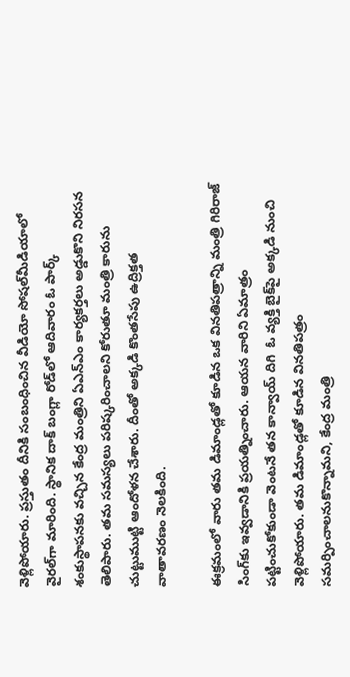వెళ్లిపోయారు. ప్రస్తుతం దీనికి సంబంధించిన వీడియో సోషల్‌మీడియాలో వైరల్‌గా మారింది. స్థానిక దాక్‌ బంగ్లా రోడ్‌లో ఆదివారం ఓ పార్క్‌ శంకుస్థాపనకు వచ్చిన కేంద్ర మంత్రిని ఏఎన్‌ఎం కార్యకర్తలు అడ్డుకొని నిరసన తెలిపారు. తమ సమస్యలు పరిష్కరించాలని కోరుతూ మంత్రి కారును చుట్టుముట్టి ఆందోళన చేశారు. దీంతో అక్కడి కొంతసేపు ఉద్రిక్తత వాతావరణం నెలకింది.

ఈక్రమంలో వారు తమ డిమాండ్లతో కూడిన ఒక వినతిపత్రాన్ని మంత్రి గిరిరాజ్‌ సింగ్‌కు ఇవ్వడానికి ప్రయత్నించారు. ఆయన వారిని ఏమాత్రం పట్టించుకోకుండా వెంటనే తన కాన్వాయ్‌ దిగి  ఓ వ్యక్తి బైక్‌పై అక్కడి నుంచి వెళ్లిపోయారు. తమ డిమాండ్లతో కూడిన వినతిపత్రం సమర్పించాలనుకొన్నామని, కేంద్ర మంత్రి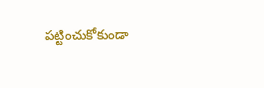పట్టించుకోకుండా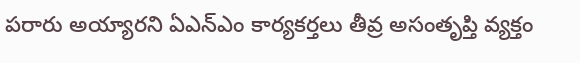పరారు అయ్యారని ఏఎన్‌ఎం కార్యకర్తలు తీవ్ర అసంతృప్తి వ్యక్తం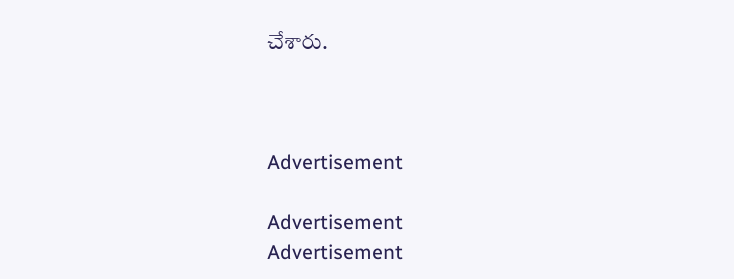చేశారు.



Advertisement

Advertisement
Advertisement